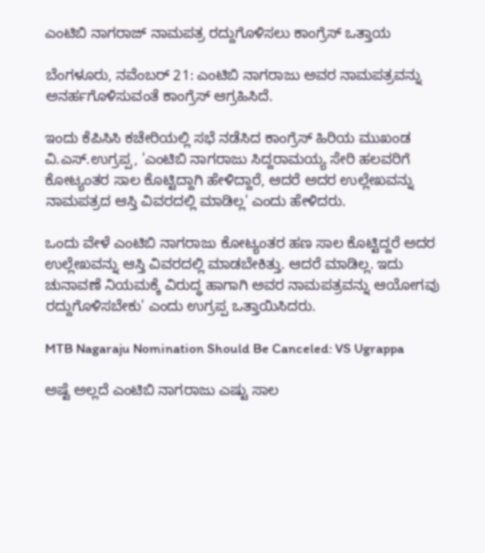ಎಂಟಿಬಿ ನಾಗರಾಜ್ ನಾಮಪತ್ರ ರದ್ದುಗೊಳಿಸಲು ಕಾಂಗ್ರೆಸ್ ಒತ್ತಾಯ

ಬೆಂಗಳೂರು, ನವೆಂಬರ್ 21: ಎಂಟಿಬಿ ನಾಗರಾಜು ಅವರ ನಾಮಪತ್ರವನ್ನು ಅನರ್ಹಗೊಳಿಸುವಂತೆ ಕಾಂಗ್ರೆಸ್ ಆಗ್ರಹಿಸಿದೆ.

ಇಂದು ಕೆಪಿಸಿಸಿ ಕಚೇರಿಯಲ್ಲಿ ಸಭೆ ನಡೆಸಿದ ಕಾಂಗ್ರೆಸ್ ಹಿರಿಯ ಮುಖಂಡ ವಿ.ಎಸ್.ಉಗ್ರಪ್ಪ, 'ಎಂಟಿಬಿ ನಾಗರಾಜು ಸಿದ್ದರಾಮಯ್ಯ ಸೇರಿ ಹಲವರಿಗೆ ಕೋಟ್ಯಂತರ ಸಾಲ ಕೊಟ್ಟಿದ್ದಾಗಿ ಹೇಳಿದ್ದಾರೆ, ಆದರೆ ಅದರ ಉಲ್ಲೇಖವನ್ನು ನಾಮಪತ್ರದ ಆಸ್ತಿ ವಿವರದಲ್ಲಿ ಮಾಡಿಲ್ಲ' ಎಂದು ಹೇಳಿದರು.

ಒಂದು ವೇಳೆ ಎಂಟಿಬಿ ನಾಗರಾಜು ಕೋಟ್ಯಂತರ ಹಣ ಸಾಲ ಕೊಟ್ಟಿದ್ದರೆ ಅದರ ಉಲ್ಲೇಖವನ್ನು ಆಸ್ತಿ ವಿವರದಲ್ಲಿ ಮಾಡಬೇಕಿತ್ತು. ಆದರೆ ಮಾಡಿಲ್ಲ. ಇದು ಚುನಾವಣೆ ನಿಯಮಕ್ಕೆ ವಿರುದ್ಧ ಹಾಗಾಗಿ ಅವರ ನಾಮಪತ್ರವನ್ನು ಆಯೋಗವು ರದ್ದುಗೊಳಿಸಬೇಕು' ಎಂದು ಉಗ್ರಪ್ಪ ಒತ್ತಾಯಿಸಿದರು.

MTB Nagaraju Nomination Should Be Canceled: VS Ugrappa

ಅಷ್ಟೆ ಅಲ್ಲದೆ ಎಂಟಿಬಿ ನಾಗರಾಜು ಎಷ್ಟು ಸಾಲ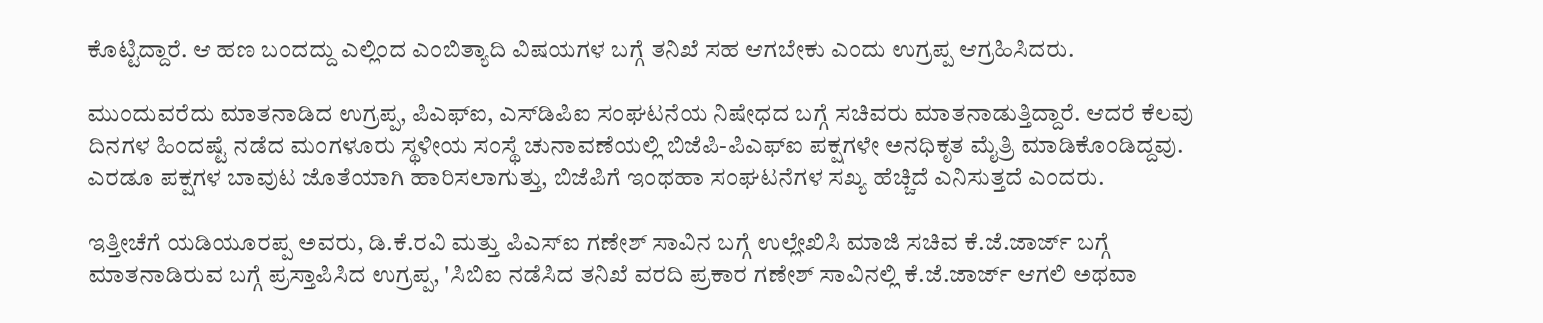ಕೊಟ್ಟಿದ್ದಾರೆ. ಆ ಹಣ ಬಂದದ್ದು ಎಲ್ಲಿಂದ ಎಂಬಿತ್ಯಾದಿ ವಿಷಯಗಳ ಬಗ್ಗೆ ತನಿಖೆ ಸಹ ಆಗಬೇಕು ಎಂದು ಉಗ್ರಪ್ಪ ಆಗ್ರಹಿಸಿದರು.

ಮುಂದುವರೆದು ಮಾತನಾಡಿದ ಉಗ್ರಪ್ಪ, ಪಿಎಫ್‌ಐ, ಎಸ್‌ಡಿಪಿಐ ಸಂಘಟನೆಯ ನಿಷೇಧದ ಬಗ್ಗೆ ಸಚಿವರು ಮಾತನಾಡುತ್ತಿದ್ದಾರೆ. ಆದರೆ ಕೆಲವು ದಿನಗಳ ಹಿಂದಷ್ಟೆ ನಡೆದ ಮಂಗಳೂರು ಸ್ಥಳೀಯ ಸಂಸ್ಥೆ ಚುನಾವಣೆಯಲ್ಲಿ ಬಿಜೆಪಿ-ಪಿಎಫ್‌ಐ ಪಕ್ಷಗಳೇ ಅನಧಿಕೃತ ಮೈತ್ರಿ ಮಾಡಿಕೊಂಡಿದ್ದವು. ಎರಡೂ ಪಕ್ಷಗಳ ಬಾವುಟ ಜೊತೆಯಾಗಿ ಹಾರಿಸಲಾಗುತ್ತು, ಬಿಜೆಪಿಗೆ ಇಂಥಹಾ ಸಂಘಟನೆಗಳ ಸಖ್ಯ ಹೆಚ್ಚಿದೆ ಎನಿಸುತ್ತದೆ ಎಂದರು.

ಇತ್ತೀಚೆಗೆ ಯಡಿಯೂರಪ್ಪ ಅವರು, ಡಿ.ಕೆ.ರವಿ ಮತ್ತು ಪಿಎಸ್‌ಐ ಗಣೇಶ್ ಸಾವಿನ ಬಗ್ಗೆ ಉಲ್ಲೇಖಿಸಿ ಮಾಜಿ ಸಚಿವ ಕೆ.ಜೆ.ಜಾರ್ಜ್ ಬಗ್ಗೆ ಮಾತನಾಡಿರುವ ಬಗ್ಗೆ ಪ್ರಸ್ತಾಪಿಸಿದ ಉಗ್ರಪ್ಪ, 'ಸಿಬಿಐ ನಡೆಸಿದ ತನಿಖೆ ವರದಿ ಪ್ರಕಾರ ಗಣೇಶ್ ಸಾವಿನಲ್ಲಿ ಕೆ.ಜೆ.ಜಾರ್ಜ್‌ ಆಗಲಿ ಅಥವಾ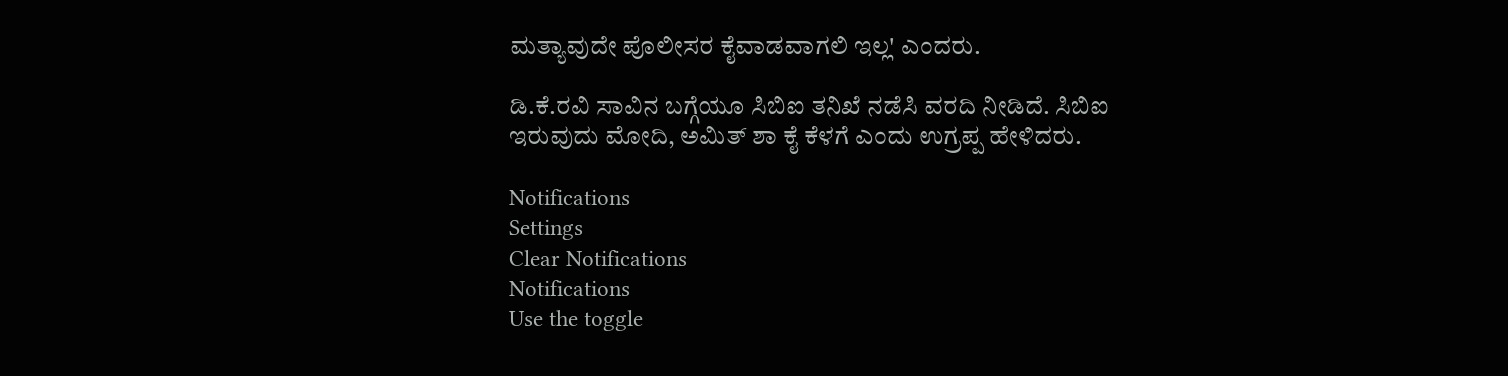ಮತ್ಯಾವುದೇ ಪೊಲೀಸರ ಕೈವಾಡವಾಗಲಿ ಇಲ್ಲ' ಎಂದರು.

ಡಿ.ಕೆ.ರವಿ ಸಾವಿನ ಬಗ್ಗೆಯೂ ಸಿಬಿಐ ತನಿಖೆ ನಡೆಸಿ ವರದಿ ನೀಡಿದೆ. ಸಿಬಿಐ ಇರುವುದು ಮೋದಿ, ಅಮಿತ್ ಶಾ ಕೈ ಕೆಳಗೆ ಎಂದು ಉಗ್ರಪ್ಪ ಹೇಳಿದರು.

Notifications
Settings
Clear Notifications
Notifications
Use the toggle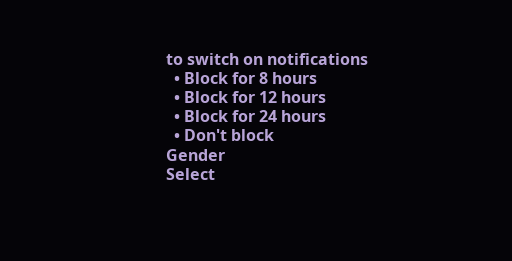to switch on notifications
  • Block for 8 hours
  • Block for 12 hours
  • Block for 24 hours
  • Don't block
Gender
Select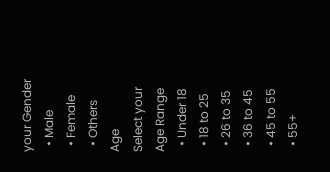your Gender
  • Male
  • Female
  • Others
Age
Select your Age Range
  • Under 18
  • 18 to 25
  • 26 to 35
  • 36 to 45
  • 45 to 55
  • 55+